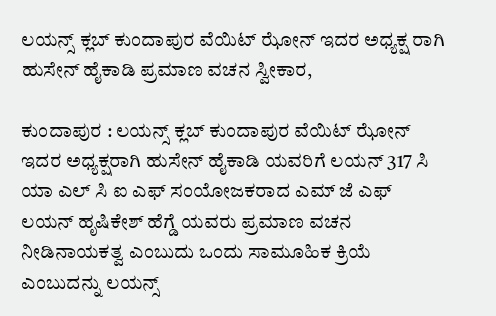ಲಯನ್ಸ್ ಕ್ಲಬ್ ಕುಂದಾಪುರ ವೆಯಿಟ್ ಝೋನ್ ಇದರ ಅಧ್ಯಕ್ಷ ರಾಗಿ ಹುಸೇನ್ ಹೈಕಾಡಿ ಪ್ರಮಾಣ ವಚನ ಸ್ವೀಕಾರ,

ಕುಂದಾಪುರ : ಲಯನ್ಸ್ ಕ್ಲಬ್ ಕುಂದಾಪುರ ವೆಯಿಟ್ ಝೋನ್ ಇದರ ಅಧ್ಯಕ್ಷರಾಗಿ ಹುಸೇನ್ ಹೈಕಾಡಿ ಯವರಿಗೆ ಲಯನ್ 317 ಸಿ ಯಾ ಎಲ್ ಸಿ ಐ ಎಫ್ ಸಂಯೋಜಕರಾದ ಎಮ್ ಜೆ ಎಫ್ ಲಯನ್ ಹೃಷಿಕೇಶ್ ಹೆಗ್ಡೆ ಯವರು ಪ್ರಮಾಣ ವಚನ ನೀಡಿನಾಯಕತ್ವ ಎಂಬುದು ಒಂದು ಸಾಮೂಹಿಕ ಕ್ರಿಯೆ ಎಂಬುದನ್ನು ಲಯನ್ಸ್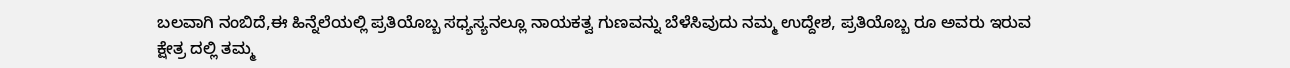ಬಲವಾಗಿ ನಂಬಿದೆ,ಈ ಹಿನ್ನೆಲೆಯಲ್ಲಿ ಪ್ರತಿಯೊಬ್ಬ ಸಧ್ಯಸ್ಯನಲ್ಲೂ ನಾಯಕತ್ವ ಗುಣವನ್ನು ಬೆಳೆಸಿವುದು ನಮ್ಮ ಉದ್ದೇಶ, ಪ್ರತಿಯೊಬ್ಬ ರೂ ಅವರು ಇರುವ ಕ್ಷೇತ್ರ ದಲ್ಲಿ ತಮ್ಮ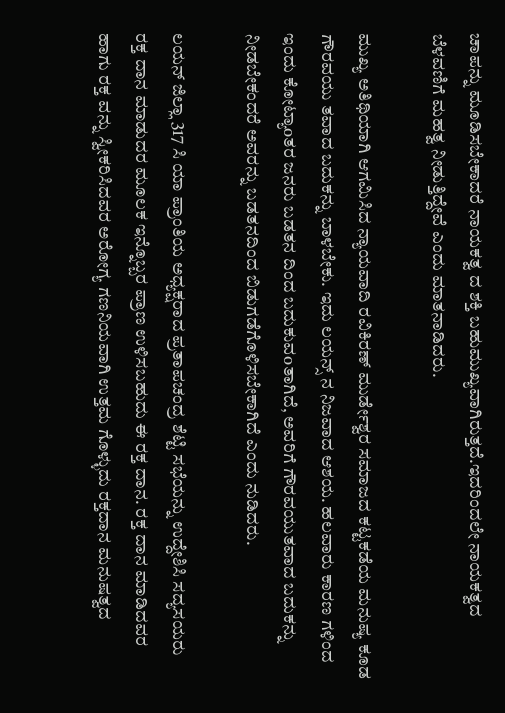ಚಾಪನ್ನು ಮೂಡಿಸಬೇಕಾದರೆ ನಾಯಕತ್ವ ದ ಶಕ್ತಿ ಬಹುಮುಖ್ಯವಾಗಿರುತ್ತದೆ.ಇದರಿಂದಲೇ ನಾಯಕತ್ವದ ಬೆಳವಣಿಗೆ ಮಹತ್ವ ನೀಡುತ್ತಿದ್ದೇವೆ ಎಂದು ಮಾತನಾಡಿದರು.

ಮುಖ್ಯ ಅತಿಥಿಯಾಗಿ ಆಗಮಿಸಿದ ನ್ಯಾಯವಾದಿ ರವಿಕಿರಣ್ ಮುರ್ಡೇಶ್ವರ ಸಮಾಜದ ಕಟ್ಟಕಡೆಯ ಮನುಷ್ಯ ಕೂಡ ಗೌರವಯು ತವಾದ ಬದುಕನ್ನು ಬಾಳಬೇಕು. ಇದು ಲಯನ್ಸ್ ನ ನಿಜವಾದ ಆಶಯ. ಹಲವಾರು ಕಾರಣ ಗಳಿಂದ ಇಂದು ಕೋಟ್ಯಾoತರ ಜನರು ಬಡತನ ದಿಂದ ಬದುಕುವoತಾಗಿದೆ, ಅವರಿಗೆ ಗೌರವಯುತವಾದ ಬದುಕನ್ನು ನೀಡಬೇಕಂದರೆ ಅವರನ್ನು ಬಡತನದಿಂದ ಬಿಡುಗಡೆಗೊಳಿಸಬೇಕಾಗಿದೆ ಎಂದು ನುಡಿದರು.

ಲಯನ್ ಜಿಲ್ಲಾ 317 ಸಿ ಯಾ ಪ್ರಾಂತಿಯ ಅಧ್ಯಕ್ಷರಾದ ಪ್ರತಾಪಚಂದ್ರ ಶೆಟ್ಟಿ ಸಭೆಯನ್ನು ಉದ್ದೇಶಿಸಿ ಸದ್ಯಸಯರು ರಕ್ತ ದಾನ ಮಾಡುದರ ಮೂಲಕ ಇನ್ನೊಬ್ಬರ ಪ್ರಾಣ ಉಳಿಸಬಹುದು ಈ ರಕ್ತ ದಾನ. ರಕ್ತ ದಾನ ಮಾಡಿದವರ ಹಾಗು ರಕ್ತ ವನ್ನು ಸ್ವೀಕರಿಸಿದವರ ಅರೋಗ್ಯ ಗಣನಿಯವಾಗಿ ಉತ್ತಮ ಗೊಳ್ಳುದು ರಕ್ತದಾನ ಮನುಷತ್ವದ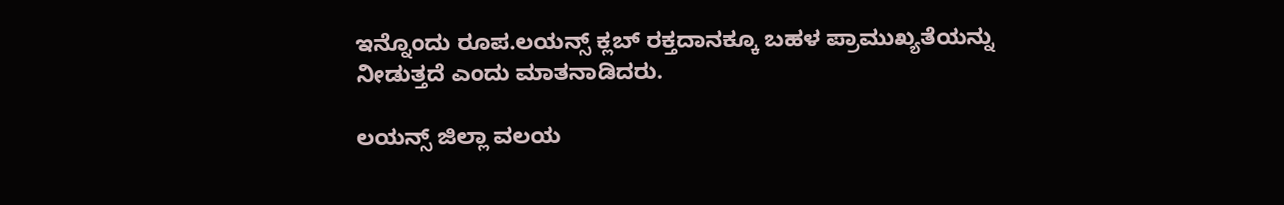ಇನ್ನೊಂದು ರೂಪ.ಲಯನ್ಸ್ ಕ್ಲಬ್ ರಕ್ತದಾನಕ್ಕೂ ಬಹಳ ಪ್ರಾಮುಖ್ಯತೆಯನ್ನು ನೀಡುತ್ತದೆ ಎಂದು ಮಾತನಾಡಿದರು.

ಲಯನ್ಸ್ ಜಿಲ್ಲಾ ವಲಯ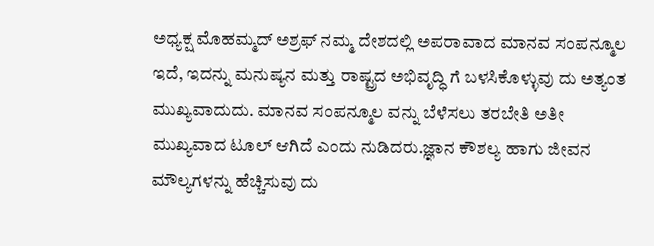ಅಧ್ಯಕ್ಷ ಮೊಹಮ್ಮದ್ ಅಶ್ರಫ್ ನಮ್ಮ ದೇಶದಲ್ಲಿ ಅಪರಾವಾದ ಮಾನವ ಸಂಪನ್ಮೂಲ ಇದೆ, ಇದನ್ನು ಮನುಷ್ಯನ ಮತ್ತು ರಾಷ್ಟ್ರದ ಅಭಿವೃದ್ಧಿ ಗೆ ಬಳಸಿಕೊಳ್ಳುವು ದು ಅತ್ಯಂತ ಮುಖ್ಯವಾದುದು. ಮಾನವ ಸಂಪನ್ಮೂಲ ವನ್ನು ಬೆಳೆಸಲು ತರಬೇತಿ ಅತೀ ಮುಖ್ಯವಾದ ಟೂಲ್ ಆಗಿದೆ ಎಂದು ನುಡಿದರು.ಜ್ಞಾನ ಕೌಶಲ್ಯ ಹಾಗು ಜೀವನ ಮೌಲ್ಯಗಳನ್ನು ಹೆಚ್ಚಿಸುವು ದು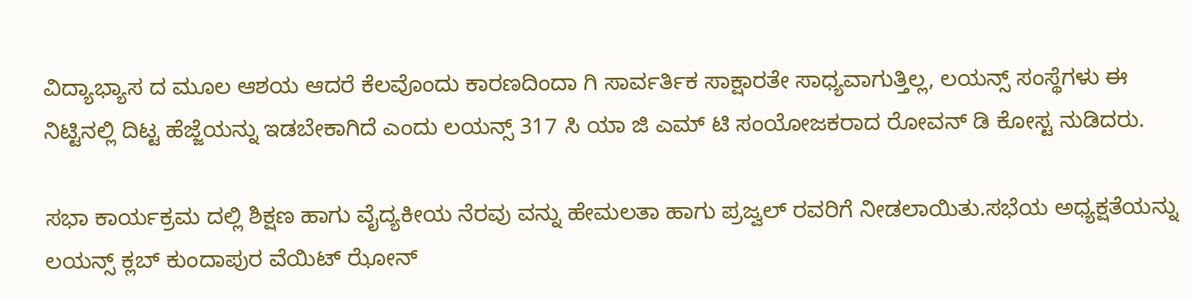ವಿದ್ಯಾಭ್ಯಾಸ ದ ಮೂಲ ಆಶಯ ಆದರೆ ಕೆಲವೊಂದು ಕಾರಣದಿಂದಾ ಗಿ ಸಾರ್ವರ್ತಿಕ ಸಾಕ್ಷಾರತೇ ಸಾಧ್ಯವಾಗುತ್ತಿಲ್ಲ, ಲಯನ್ಸ್ ಸಂಸ್ಥೆಗಳು ಈ ನಿಟ್ಟಿನಲ್ಲಿ ದಿಟ್ಟ ಹೆಜ್ಜೆಯನ್ನು ಇಡಬೇಕಾಗಿದೆ ಎಂದು ಲಯನ್ಸ್ 317 ಸಿ ಯಾ ಜಿ ಎಮ್ ಟಿ ಸಂಯೋಜಕರಾದ ರೋವನ್ ಡಿ ಕೋಸ್ಟ ನುಡಿದರು.

ಸಭಾ ಕಾರ್ಯಕ್ರಮ ದಲ್ಲಿ ಶಿಕ್ಷಣ ಹಾಗು ವೈದ್ಯಕೀಯ ನೆರವು ವನ್ನು ಹೇಮಲತಾ ಹಾಗು ಪ್ರಜ್ವಲ್ ರವರಿಗೆ ನೀಡಲಾಯಿತು.ಸಭೆಯ ಅಧ್ಯಕ್ಷತೆಯನ್ನು ಲಯನ್ಸ್ ಕ್ಲಬ್ ಕುಂದಾಪುರ ವೆಯಿಟ್ ಝೋನ್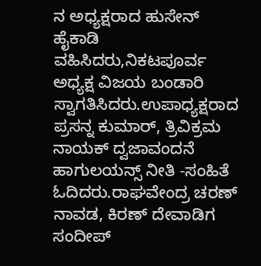ನ ಅಧ್ಯಕ್ಷರಾದ ಹುಸೇನ್ ಹೈಕಾಡಿ ವಹಿಸಿದರು,ನಿಕಟಪೂರ್ವ ಅಧ್ಯಕ್ಷ ವಿಜಯ ಬಂಡಾರಿ ಸ್ವಾಗತಿಸಿದರು.ಉಪಾಧ್ಯಕ್ಷರಾದ ಪ್ರಸನ್ನ ಕುಮಾರ್, ತ್ರಿವಿಕ್ರಮ ನಾಯಕ್ ದ್ವಜಾವಂದನೆ ಹಾಗುಲಯನ್ಸ್ ನೀತಿ -ಸಂಹಿತೆ ಓದಿದರು.ರಾಘವೇಂದ್ರ ಚರಣ್ ನಾವಡ, ಕಿರಣ್ ದೇವಾಡಿಗ ಸಂದೀಪ್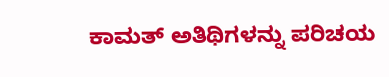ಕಾಮತ್ ಅತಿಥಿಗಳನ್ನು ಪರಿಚಯ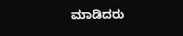ಮಾಡಿದರು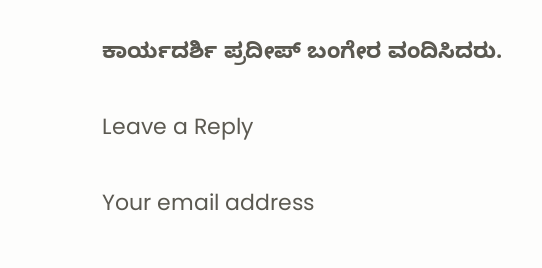ಕಾರ್ಯದರ್ಶಿ ಪ್ರದೀಪ್ ಬಂಗೇರ ವಂದಿಸಿದರು.

Leave a Reply

Your email address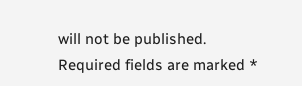will not be published. Required fields are marked *